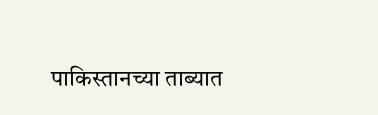पाकिस्तानच्या ताब्यात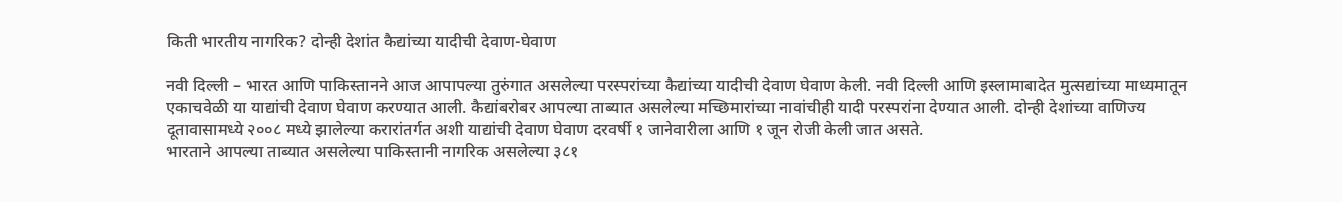किती भारतीय नागरिक? दोन्ही देशांत कैद्यांच्या यादीची देवाण-घेवाण

नवी दिल्ली – भारत आणि पाकिस्तानने आज आपापल्या तुरुंगात असलेल्या परस्परांच्या कैद्यांच्या यादीची देवाण घेवाण केली. नवी दिल्ली आणि इस्लामाबादेत मुत्सद्यांच्या माध्यमातून एकाचवेळी या याद्यांची देवाण घेवाण करण्यात आली. कैद्यांबरोबर आपल्या ताब्यात असलेल्या मच्छिमारांच्या नावांचीही यादी परस्परांना देण्यात आली. दोन्ही देशांच्या वाणिज्य दूतावासामध्ये २००८ मध्ये झालेल्या करारांतर्गत अशी याद्यांची देवाण घेवाण दरवर्षी १ जानेवारीला आणि १ जून रोजी केली जात असते.
भारताने आपल्या ताब्यात असलेल्या पाकिस्तानी नागरिक असलेल्या ३८१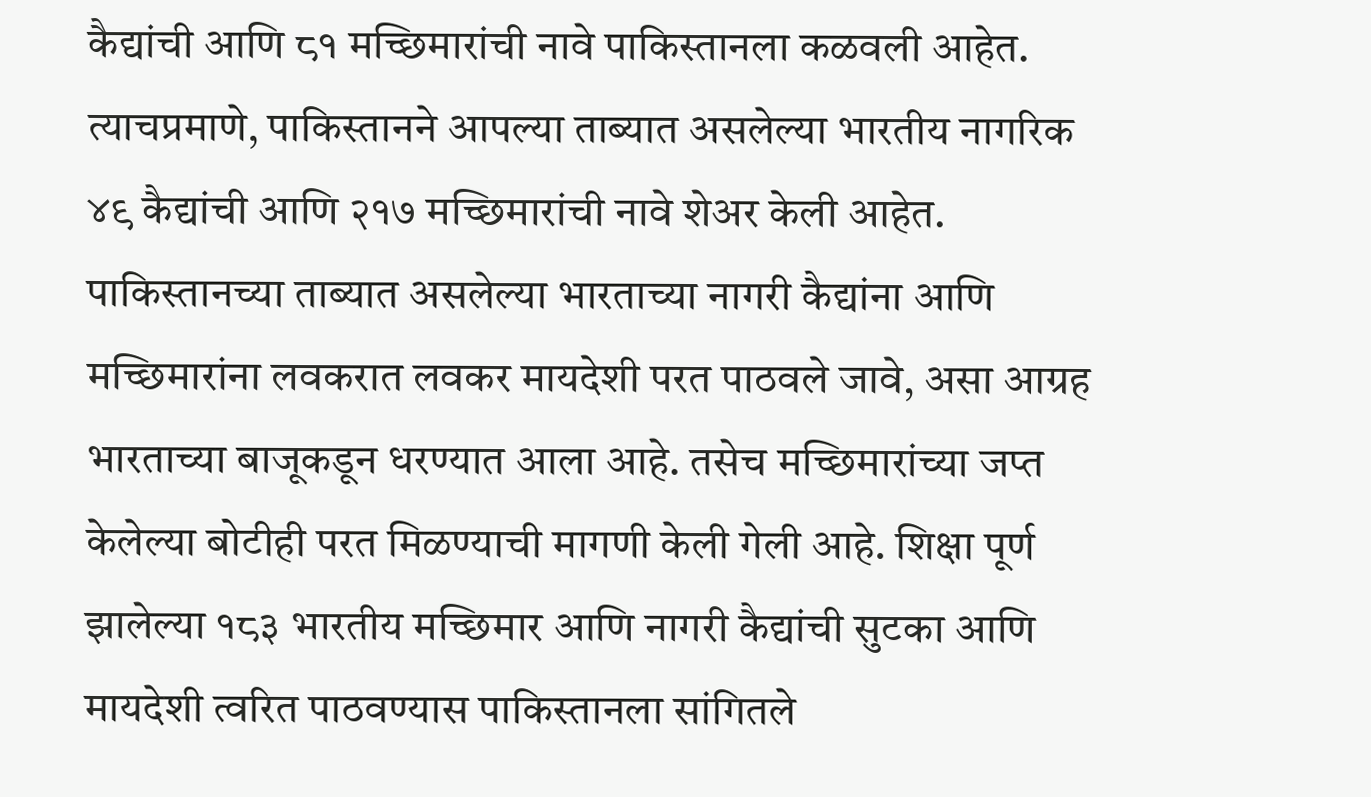कैद्यांची आणि ८१ मच्छिमारांची नावे पाकिस्तानला कळवली आहेत. त्याचप्रमाणे, पाकिस्तानने आपल्या ताब्यात असलेल्या भारतीय नागरिक ४९ कैद्यांची आणि २१७ मच्छिमारांची नावे शेअर केली आहेत.
पाकिस्तानच्या ताब्यात असलेल्या भारताच्या नागरी कैद्यांना आणि मच्छिमारांना लवकरात लवकर मायदेशी परत पाठवले जावे, असा आग्रह भारताच्या बाजूकडून धरण्यात आला आहे. तसेच मच्छिमारांच्या जप्त केलेल्या बोटीही परत मिळण्याची मागणी केली गेली आहे. शिक्षा पूर्ण झालेल्या १८३ भारतीय मच्छिमार आणि नागरी कैद्यांची सुटका आणि मायदेशी त्वरित पाठवण्यास पाकिस्तानला सांगितले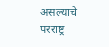असल्याचे परराष्ट्र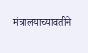मंत्रालयाच्यावतीने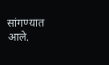सांगण्यात आले.